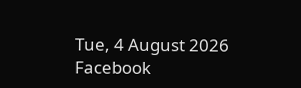Tue, 4 August 2026
Facebook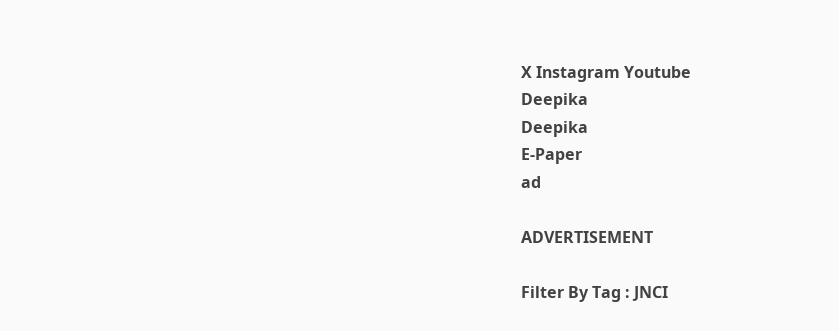X Instagram Youtube
Deepika
Deepika
E-Paper
ad

ADVERTISEMENT

Filter By Tag : JNCI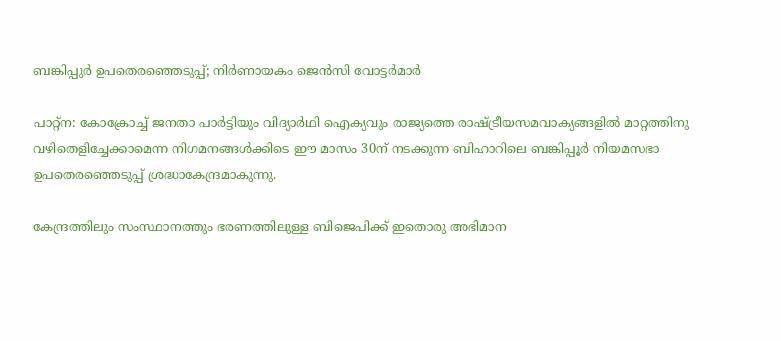ബങ്കിപ്പുര്‍ ഉപതെരഞ്ഞെടുപ്പ്; നിര്‍ണായകം ജെന്‍സി വോട്ടര്‍മാർ

പാറ്റ്‌ന: കോക്രോച്ച് ജനതാ പാര്‍ട്ടിയും വിദ്യാര്‍ഥി ഐക്യവും രാജ്യത്തെ രാഷ്‌ട്രീയസമവാക്യങ്ങളില്‍ മാറ്റത്തിനു വഴിതെളിച്ചേക്കാമെന്ന നിഗമനങ്ങള്‍ക്കിടെ ഈ മാസം 30ന് നടക്കുന്ന ബിഹാറിലെ ബങ്കിപ്പൂര്‍ നിയമസഭാ ഉപതെരഞ്ഞെടുപ്പ് ശ്രദ്ധാകേന്ദ്രമാകുന്നു.

കേന്ദ്രത്തിലും സംസ്ഥാനത്തും ഭരണത്തിലുള്ള ബിജെപിക്ക് ഇതൊരു അഭിമാന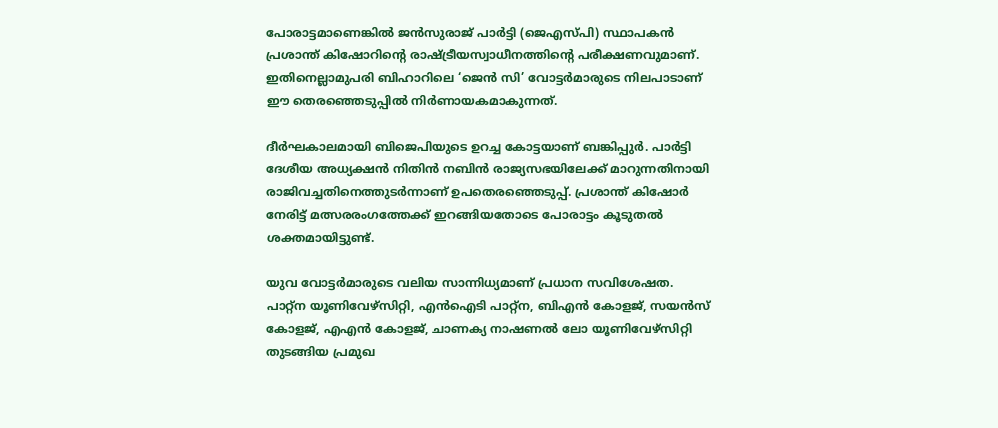പോരാട്ടമാണെങ്കില്‍ ജന്‍സുരാജ് പാര്‍ട്ടി (ജെഎസ്പി) സ്ഥാപകന്‍ പ്രശാന്ത് കിഷോറിന്‍റെ രാഷ്‌ട്രീയസ്വാധീനത്തിന്‍റെ പരീക്ഷണവുമാണ്. ഇതിനെല്ലാമുപരി ബിഹാറിലെ ‘ജെന്‍ സി’ വോട്ടര്‍മാരുടെ നിലപാടാണ് ഈ തെരഞ്ഞെടുപ്പില്‍ നിര്‍ണായകമാകുന്നത്.

ദീര്‍ഘകാലമായി ബിജെപിയുടെ ഉറച്ച കോട്ടയാണ് ബങ്കിപ്പുര്‍. പാര്‍ട്ടി ദേശീയ അധ്യക്ഷന്‍ നിതിന്‍ നബിന്‍ രാജ്യസഭയിലേക്ക് മാറുന്നതിനായി രാജിവച്ചതിനെത്തുടര്‍ന്നാണ് ഉപതെരഞ്ഞെടുപ്പ്. പ്രശാന്ത് കിഷോര്‍ നേരിട്ട് മത്സരരംഗത്തേക്ക് ഇറങ്ങിയതോടെ പോരാട്ടം കൂടുതല്‍ ശക്തമായിട്ടുണ്ട്.

യുവ വോട്ടര്‍മാരുടെ വലിയ സാന്നിധ്യമാണ് പ്രധാന സവിശേഷത. പാറ്റ്‌ന യൂണിവേഴ്‌സിറ്റി, എന്‍ഐടി പാറ്റ്‌ന, ബിഎന്‍ കോളജ്, സയന്‍സ് കോളജ്, എഎന്‍ കോളജ്, ചാണക്യ നാഷണല്‍ ലോ യൂണിവേഴ്‌സിറ്റി തുടങ്ങിയ പ്രമുഖ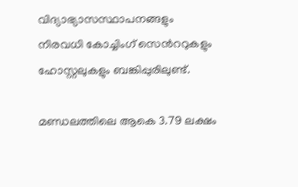വിദ്യാഭ്യാസസ്ഥാപനങ്ങളും നിരവധി കോച്ചിംഗ് സെന്‍ററുകളും ഹോസ്റ്റലുകളും ബങ്കിപ്പുരിലുണ്ട്.

മണ്ഡലത്തിലെ ആകെ 3.79 ലക്ഷം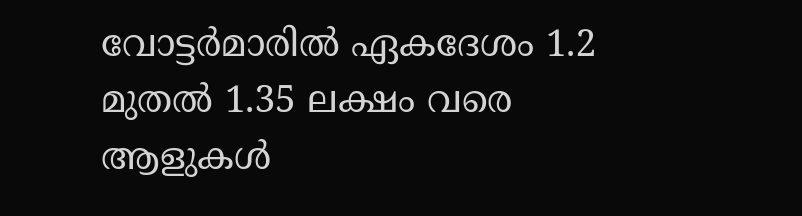വോട്ടര്‍മാരില്‍ ഏകദേശം 1.2 മുതല്‍ 1.35 ലക്ഷം വരെ ആളുകള്‍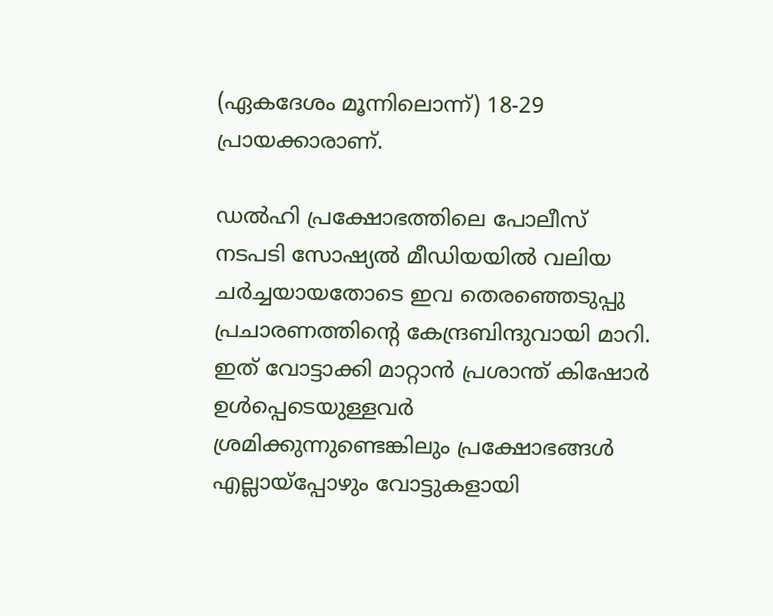(ഏകദേശം മൂന്നിലൊന്ന്) 18-29 പ്രായക്കാരാണ്.

ഡൽഹി പ്രക്ഷോഭത്തിലെ പോലീസ് നടപടി സോഷ്യല്‍ മീഡിയയില്‍ വലിയ ചര്‍ച്ചയായതോടെ ഇവ തെരഞ്ഞെടുപ്പു പ്രചാരണത്തിന്‍റെ കേന്ദ്രബിന്ദുവായി മാറി. ഇത് വോട്ടാക്കി മാറ്റാന്‍ പ്രശാന്ത് കിഷോര്‍ ഉള്‍പ്പെടെയുള്ളവര്‍ ശ്രമിക്കുന്നുണ്ടെങ്കിലും പ്രക്ഷോഭങ്ങള്‍ എല്ലായ്‌പ്പോഴും വോട്ടുകളായി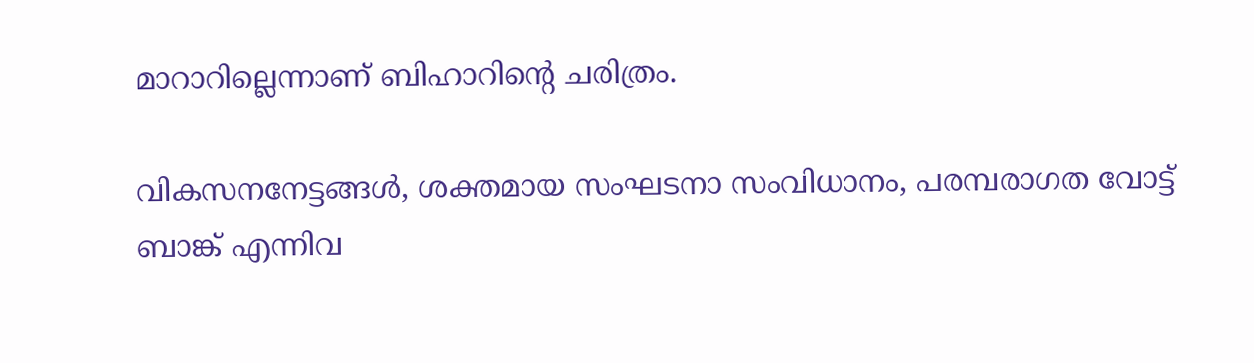മാറാറില്ലെന്നാണ് ബിഹാറിന്‍റെ ചരിത്രം.

വികസനനേട്ടങ്ങള്‍, ശക്തമായ സംഘടനാ സംവിധാനം, പരമ്പരാഗത വോട്ട് ബാങ്ക് എന്നിവ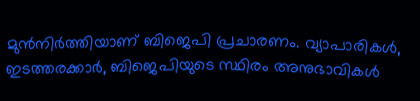മുന്‍നിര്‍ത്തിയാണ് ബിജെപി പ്രചാരണം. വ്യാപാരികള്‍, ഇടത്തരക്കാര്‍, ബിജെപിയുടെ സ്ഥിരം അനുഭാവികള്‍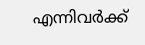എന്നിവര്‍ക്ക്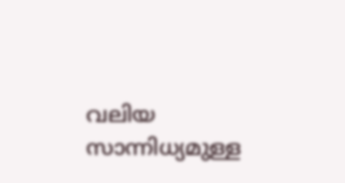വലിയ സാന്നിധ്യമുള്ള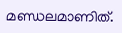മണ്ഡലമാണിത്.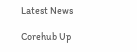Latest News

Corehub Up